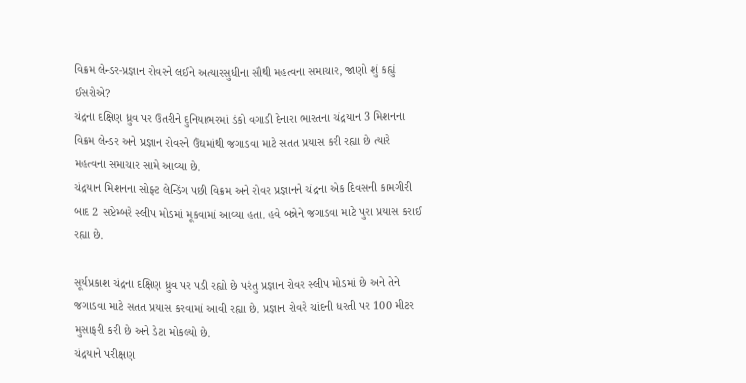વિક્રમ લેન્ડર-પ્રજ્ઞાન રોવરને લઈને અત્યારસુધીના સૌથી મહત્વના સમાચાર, જાણો શું કહ્યું ઈસરોએ?
ચંદ્રના દક્ષિણ ધ્રુવ પર ઉતરીને દુનિયાભરમાં ડંકો વગાડી દેનારા ભારતના ચંદ્રયાન 3 મિશનના વિક્રમ લેન્ડર અને પ્રજ્ઞાન રોવરને ઉંઘમાંથી જગાડવા માટે સતત પ્રયાસ કરી રહ્યા છે ત્યારે મહત્વના સમાચાર સામે આવ્યા છે.
ચંદ્રયાન મિશનના સોફ્ટ લેન્ડિંગ પછી વિક્રમ અને રોવર પ્રજ્ઞાનને ચંદ્રના એક દિવસની કામગીરી બાદ 2 સપ્ટેમ્બરે સ્લીપ મોડમાં મૂકવામાં આવ્યા હતા. હવે બન્નેને જગાડવા માટે પુરા પ્રયાસ કરાઈ રહ્યા છે.

સૂર્યપ્રકાશ ચંદ્રના દક્ષિણ ધ્રુવ પર પડી રહ્યો છે પરંતુ પ્રજ્ઞાન રોવર સ્લીપ મોડમાં છે અને તેને જગાડવા માટે સતત પ્રયાસ કરવામાં આવી રહ્યા છે. પ્રજ્ઞાન રોવરે ચાંદની ધરતી પર 100 મીટર મુસાફરી કરી છે અને ડેટા મોકલ્યો છે.
ચંદ્રયાને પરીક્ષણ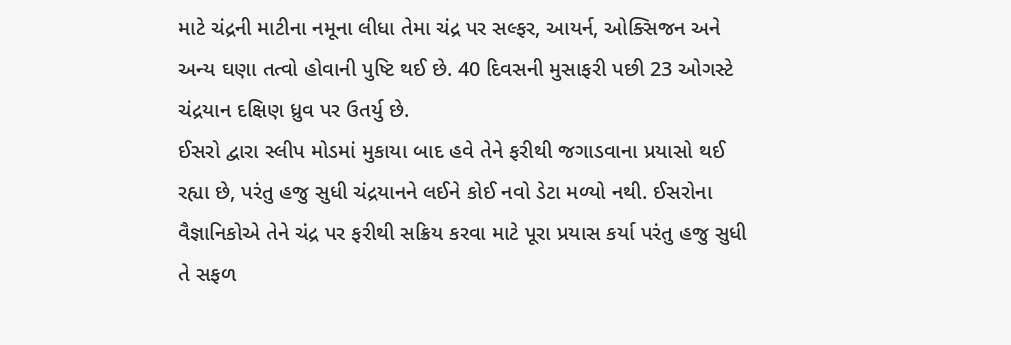માટે ચંદ્રની માટીના નમૂના લીધા તેમા ચંદ્ર પર સલ્ફર, આયર્ન, ઓક્સિજન અને અન્ય ઘણા તત્વો હોવાની પુષ્ટિ થઈ છે. 40 દિવસની મુસાફરી પછી 23 ઓગસ્ટે ચંદ્રયાન દક્ષિણ ધ્રુવ પર ઉતર્યુ છે.
ઈસરો દ્વારા સ્લીપ મોડમાં મુકાયા બાદ હવે તેને ફરીથી જગાડવાના પ્રયાસો થઈ રહ્યા છે, પરંતુ હજુ સુધી ચંદ્રયાનને લઈને કોઈ નવો ડેટા મળ્યો નથી. ઈસરોના વૈજ્ઞાનિકોએ તેને ચંદ્ર પર ફરીથી સક્રિય કરવા માટે પૂરા પ્રયાસ કર્યા પરંતુ હજુ સુધી તે સફળ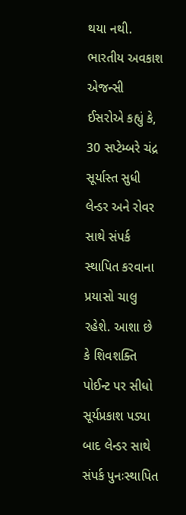થયા નથી.
ભારતીય અવકાશ એજન્સી ઈસરોએ કહ્યું કે, 30 સપ્ટેમ્બરે ચંદ્ર સૂર્યાસ્ત સુધી લેન્ડર અને રોવર સાથે સંપર્ક સ્થાપિત કરવાના પ્રયાસો ચાલુ રહેશે. આશા છે કે શિવશક્તિ પોઈન્ટ પર સીધો સૂર્યપ્રકાશ પડ્યા બાદ લેન્ડર સાથે સંપર્ક પુનઃસ્થાપિત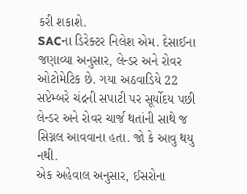કરી શકાશે.
SACના ડિરેક્ટર નિલેશ એમ. દેસાઈના જણાવ્યા અનુસાર, લેન્ડર અને રોવર ઓટોમેટિક છે. ગયા અઠવાડિયે 22 સપ્ટેમ્બરે ચંદ્રની સપાટી પર સૂર્યોદય પછી લેન્ડર અને રોવર ચાર્જ થતાંની સાથે જ સિગ્નલ આવવાના હતા. જો કે આવુ થયુ નથી.
એક અહેવાલ અનુસાર, ઈસરોના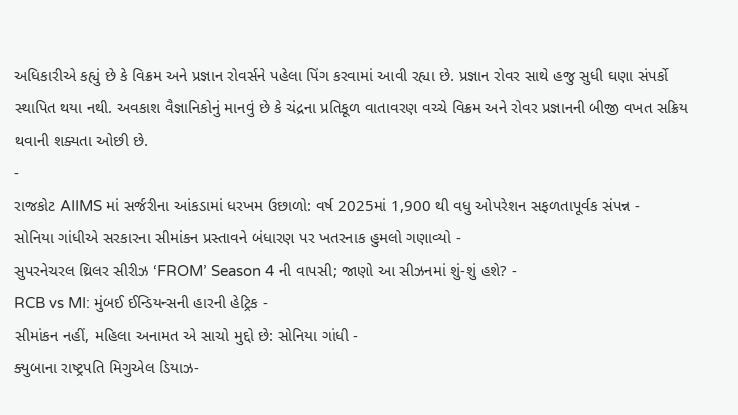અધિકારીએ કહ્યું છે કે વિક્રમ અને પ્રજ્ઞાન રોવર્સને પહેલા પિંગ કરવામાં આવી રહ્યા છે. પ્રજ્ઞાન રોવર સાથે હજુ સુધી ઘણા સંપર્કો સ્થાપિત થયા નથી. અવકાશ વૈજ્ઞાનિકોનું માનવું છે કે ચંદ્રના પ્રતિકૂળ વાતાવરણ વચ્ચે વિક્રમ અને રોવર પ્રજ્ઞાનની બીજી વખત સક્રિય થવાની શક્યતા ઓછી છે.
-
રાજકોટ AIIMS માં સર્જરીના આંકડામાં ધરખમ ઉછાળો: વર્ષ 2025માં 1,900 થી વધુ ઓપરેશન સફળતાપૂર્વક સંપન્ન -
સોનિયા ગાંધીએ સરકારના સીમાંકન પ્રસ્તાવને બંધારણ પર ખતરનાક હુમલો ગણાવ્યો -
સુપરનેચરલ થ્રિલર સીરીઝ ‘FROM’ Season 4 ની વાપસી; જાણો આ સીઝનમાં શું-શું હશે? -
RCB vs MI: મુંબઈ ઈન્ડિયન્સની હારની હેટ્રિક -
સીમાંકન નહીં, મહિલા અનામત એ સાચો મુદ્દો છે: સોનિયા ગાંધી -
ક્યુબાના રાષ્ટ્રપતિ મિગુએલ ડિયાઝ-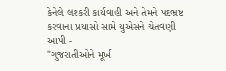કેનેલે લશ્કરી કાર્યવાહી અને તેમને પદભ્રષ્ટ કરવાના પ્રયાસો સામે યુએસને ચેતવણી આપી -
"ગુજરાતીઓને મૂર્ખ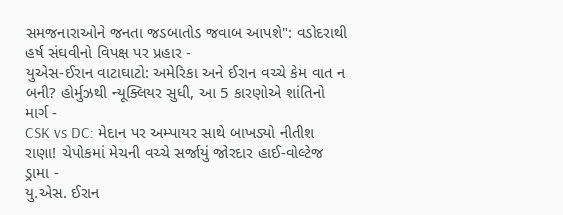સમજનારાઓને જનતા જડબાતોડ જવાબ આપશે": વડોદરાથી હર્ષ સંઘવીનો વિપક્ષ પર પ્રહાર -
યુએસ-ઈરાન વાટાઘાટો: અમેરિકા અને ઈરાન વચ્ચે કેમ વાત ન બની? હોર્મુઝથી ન્યૂક્લિયર સુધી, આ 5 કારણોએ શાંતિનો માર્ગ -
CSK vs DC: મેદાન પર અમ્પાયર સાથે બાખડ્યો નીતીશ રાણા! ચેપોકમાં મેચની વચ્ચે સર્જાયું જોરદાર હાઈ-વોલ્ટેજ ડ્રામા -
યુ.એસ. ઈરાન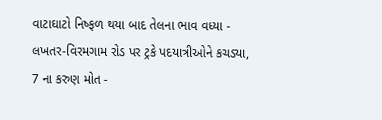વાટાઘાટો નિષ્ફળ થયા બાદ તેલના ભાવ વધ્યા -
લખતર-વિરમગામ રોડ પર ટ્રકે પદયાત્રીઓને કચડ્યા, 7 ના કરુણ મોત -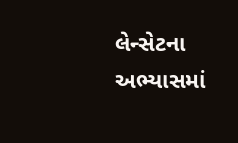લેન્સેટના અભ્યાસમાં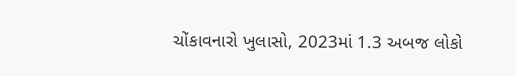ચોંકાવનારો ખુલાસો, 2023માં 1.3 અબજ લોકો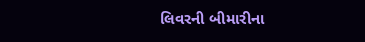લિવરની બીમારીના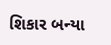શિકાર બન્યા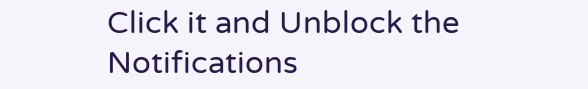Click it and Unblock the Notifications